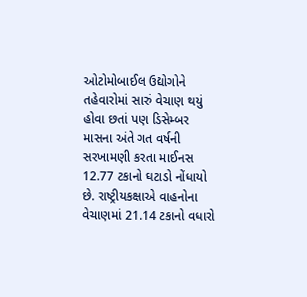ઓટોમોબાઈલ ઉદ્યોગોને તહેવારોમાં સારું વેચાણ થયું હોવા છતાં પણ ડિસેમ્બર માસના અંતે ગત વર્ષની સરખામણી કરતા માઈનસ 12.77 ટકાનો ઘટાડો નોંધાયો છે. રાષ્ટ્રીયકક્ષાએ વાહનોના વેચાણમાં 21.14 ટકાનો વધારો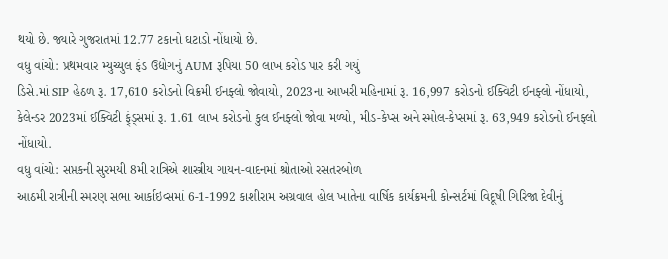થયો છે. જ્યારે ગુજરાતમાં 12.77 ટકાનો ઘટાડો નોંધાયો છે.
વધુ વાંચો: પ્રથમવાર મ્યુચ્યુલ ફંડ ઉદ્યોગનું AUM રૂપિયા 50 લાખ કરોડ પાર કરી ગયું
ડિસે.માં SIP હેઠળ રૂ. 17,610 કરોડનો વિક્રમી ઈનફ્લો જોવાયો, 2023ના આખરી મહિનામાં રૂ. 16,997 કરોડનો ઈક્વિટી ઈનફ્લો નોંધાયો, કેલેન્ડર 2023માં ઈક્વિટી ફ્ંડ્સમાં રૂ. 1.61 લાખ કરોડનો કુલ ઈનફ્લો જોવા મળ્યો, મીડ-કેપ્સ અને સ્મોલ-કેપ્સમાં રૂ. 63,949 કરોડનો ઈનફ્લો નોંધાયો.
વધુ વાંચો: સપ્તકની સુરમયી 8મી રાત્રિએ શાસ્ત્રીય ગાયન-વાદનમાં શ્રોતાઓ રસતરબોળ
આઠમી રાત્રીની સ્મરણ સભા આર્કાઇવ્સમાં 6-1-1992 કાશીરામ અગ્રવાલ હોલ ખાતેના વાર્ષિક કાર્યક્રમની કોન્સર્ટમાં વિદૂષી ગિરિજા દેવીનું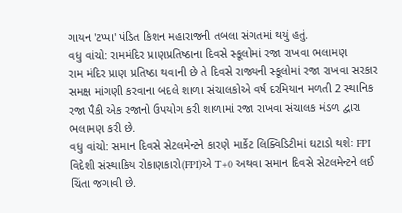ગાયન 'ટપ્પા' પંડિત કિશન મહારાજની તબલા સંગતમાં થયું હતું.
વધુ વાંચો: રામમંદિર પ્રાણપ્રતિષ્ઠાના દિવસે સ્કૂલોમાં રજા રાખવા ભલામણ
રામ મંદિર પ્રાણ પ્રતિષ્ઠા થવાની છે તે દિવસે રાજ્યની સ્કૂલોમાં રજા રાખવા સરકાર સમક્ષ માંગણી કરવાના બદલે શાળા સંચાલકોએ વર્ષ દરમિયાન મળતી 2 સ્થાનિક રજા પૈકી એક રજાનો ઉપયોગ કરી શાળામાં રજા રાખવા સંચાલક મંડળ દ્વારા ભલામણ કરી છે.
વધુ વાંચો: સમાન દિવસે સેટલમેન્ટને કારણે માર્કેટ લિક્વિડિટીમાં ઘટાડો થશેઃ FPI
વિદેશી સંસ્થાકિય રોકાણકારો(FPI)એ T+0 અથવા સમાન દિવસે સેટલમેન્ટને લઈ ચિંતા જગાવી છે.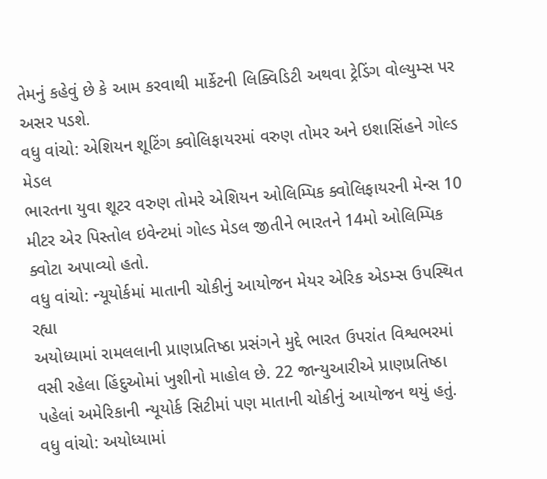તેમનું કહેવું છે કે આમ કરવાથી માર્કેટની લિક્વિડિટી અથવા ટ્રેડિંગ વોલ્યુમ્સ પર અસર પડશે.
વધુ વાંચો: એશિયન શૂટિંગ ક્વોલિફાયરમાં વરુણ તોમર અને ઇશાસિંહને ગોલ્ડ મેડલ
ભારતના યુવા શૂટર વરુણ તોમરે એશિયન ઓલિમ્પિક ક્વોલિફાયરની મેન્સ 10 મીટર એર પિસ્તોલ ઇવેન્ટમાં ગોલ્ડ મેડલ જીતીને ભારતને 14મો ઓલિમ્પિક ક્વોટા અપાવ્યો હતો.
વધુ વાંચો: ન્યૂયોર્કમાં માતાની ચોકીનું આયોજન મેયર એરિક એડમ્સ ઉપસ્થિત રહ્યા
અયોધ્યામાં રામલલાની પ્રાણપ્રતિષ્ઠા પ્રસંગને મુદ્દે ભારત ઉપરાંત વિશ્વભરમાં વસી રહેલા હિંદુઓમાં ખુશીનો માહોલ છે. 22 જાન્યુઆરીએ પ્રાણપ્રતિષ્ઠા પહેલાં અમેરિકાની ન્યૂયોર્ક સિટીમાં પણ માતાની ચોકીનું આયોજન થયું હતું.
વધુ વાંચો: અયોધ્યામાં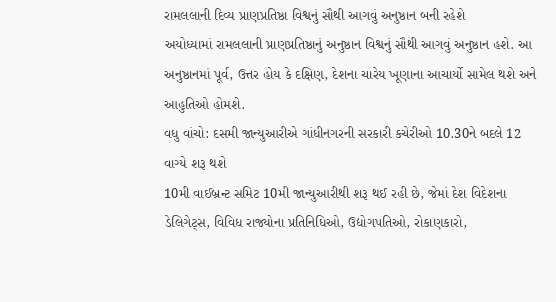રામલલાની દિવ્ય પ્રાણપ્રતિષ્ઠા વિશ્વનું સૌથી આગવું અનુષ્ઠાન બની રહેશે
અયોધ્યામાં રામલલાની પ્રાણપ્રતિષ્ઠાનું અનુષ્ઠાન વિશ્વનું સૌથી આગવું અનુષ્ઠાન હશે. આ અનુષ્ઠાનમાં પૂર્વ, ઉત્તર હોય કે દક્ષિણ, દેશના ચારેય ખૂણાના આચાર્યો સામેલ થશે અને આહુતિઓ હોમશે.
વધુ વાંચો: દસમી જાન્યુઆરીએ ગાંધીનગરની સરકારી કચેરીઓ 10.30ને બદલે 12 વાગ્યે શરૂ થશે
10મી વાઈબ્રન્ટ સમિટ 10મી જાન્યુઆરીથી શરૂ થઈ રહી છે, જેમાં દેશ વિદેશના ડેલિગેટ્સ, વિવિધ રાજ્યોના પ્રતિનિધિઓ, ઉદ્યોગપતિઓ, રોકાણકારો,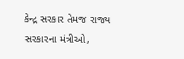કેન્દ્ર સરકાર તેમજ રાજ્ય સરકારના મંત્રીઓ,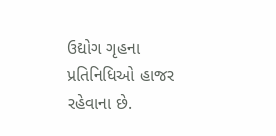ઉદ્યોગ ગૃહના પ્રતિનિધિઓ હાજર રહેવાના છે.